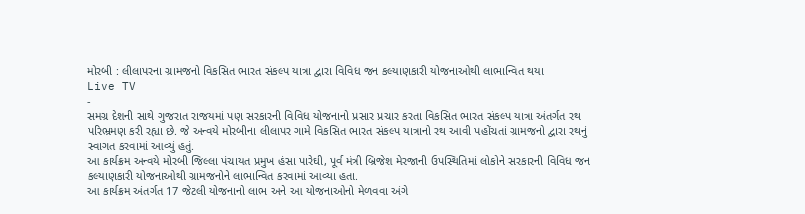મોરબી : લીલાપરના ગ્રામજનો વિકસિત ભારત સંકલ્પ યાત્રા દ્વારા વિવિધ જન કલ્યાણકારી યોજનાઓથી લાભાન્વિત થયા
Live TV
-
સમગ્ર દેશની સાથે ગુજરાત રાજયમાં પણ સરકારની વિવિધ યોજનાનો પ્રસાર પ્રચાર કરતા વિકસિત ભારત સંકલ્પ યાત્રા અંતર્ગત રથ પરિભ્રમણ કરી રહ્યા છે. જે અન્વયે મોરબીના લીલાપર ગામે વિકસિત ભારત સંકલ્પ યાત્રાનો રથ આવી પહોંચતાં ગ્રામજનો દ્વારા રથનું સ્વાગત કરવામાં આવ્યું હતું.
આ કાર્યક્રમ અન્વયે મોરબી જિલ્લા પંચાયત પ્રમુખ હંસા પારેઘી, પૂર્વ મંત્રી બ્રિજેશ મેરજાની ઉપસ્થિતિમાં લોકોને સરકારની વિવિધ જન કલ્યાણકારી યોજનાઓથી ગ્રામજનોને લાભાન્વિત કરવામાં આવ્યા હતા.
આ કાર્યક્રમ અંતર્ગત 17 જેટલી યોજનાનો લાભ અને આ યોજનાઓનો મેળવવા અંગે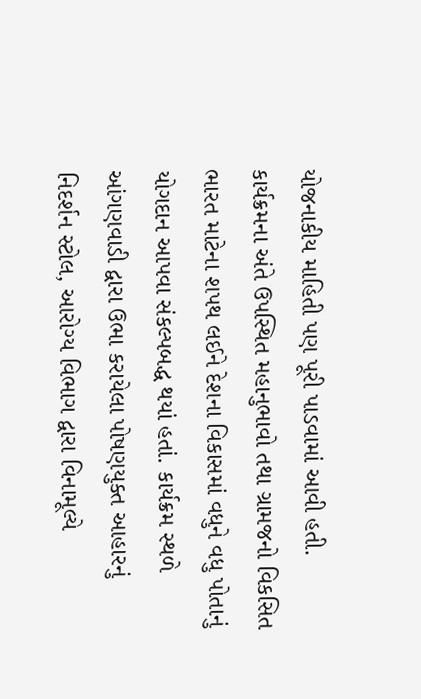યોજનાકીય માહિતી પણ પૂરી પાડવામાં આવી હતી.
કાર્યક્રમના અંતે ઉપસ્થિત મહાનુભાવો તથા ગ્રામજનો વિકસિત ભારત માટેના શપથ લઈને દેશના વિકાસમાં વધુને વધુ પોતાનું યોગદાન આપવા સંકલ્પબદ્ધ થયાં હતાં. કાર્યક્રમ સ્થળે આંગણવાડી દ્વારા ઉભા કરાયેલા પોષણયુક્ત આહારનું નિદર્શન સ્ટોલ, આરોગ્ય વિભાગ દ્વારા વિનામૂલ્યે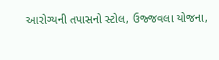આરોગ્યની તપાસનો સ્ટોલ, ઉજ્જવલા યોજના,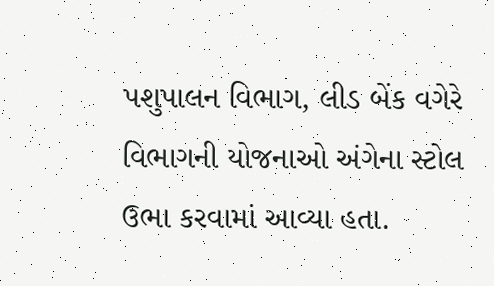પશુપાલન વિભાગ, લીડ બેંક વગેરે વિભાગની યોજનાઓ અંગેના સ્ટોલ ઉભા કરવામાં આવ્યા હતા.